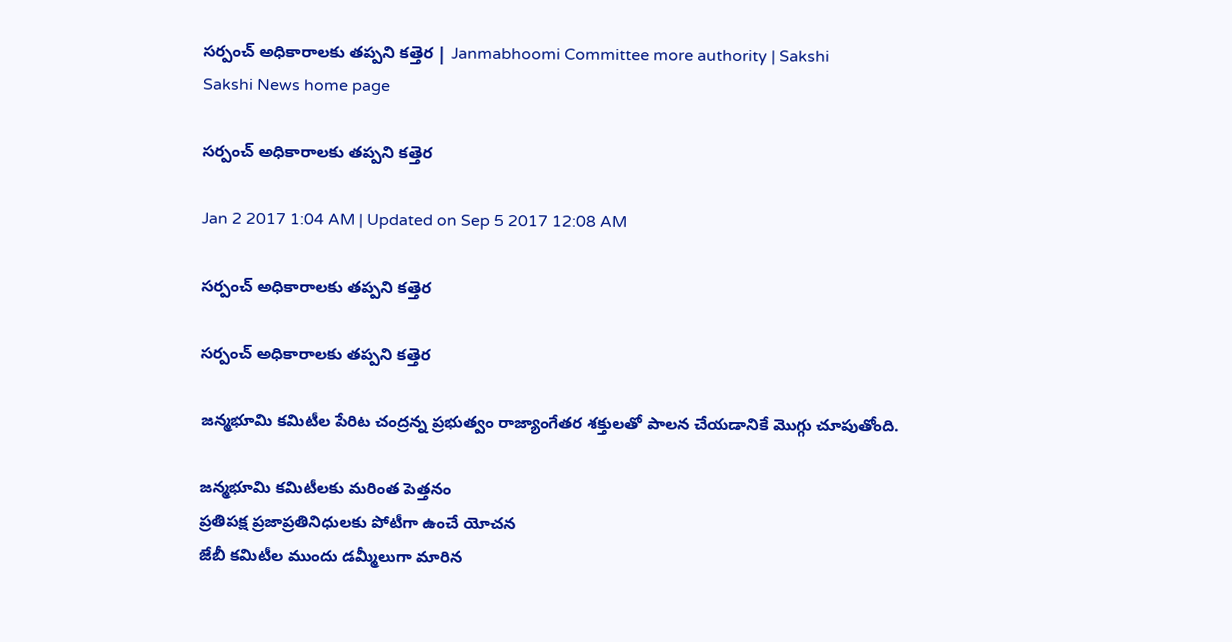సర్పంచ్‌ అధికారాలకు తప్పని కత్తెర | Janmabhoomi Committee more authority | Sakshi
Sakshi News home page

సర్పంచ్‌ అధికారాలకు తప్పని కత్తెర

Jan 2 2017 1:04 AM | Updated on Sep 5 2017 12:08 AM

సర్పంచ్‌ అధికారాలకు తప్పని కత్తెర

సర్పంచ్‌ అధికారాలకు తప్పని కత్తెర

జన్మభూమి కమిటీల పేరిట చంద్రన్న ప్రభుత్వం రాజ్యాంగేతర శక్తులతో పాలన చేయడానికే మొగ్గు చూపుతోంది.

జన్మభూమి కమిటీలకు మరింత పెత్తనం
ప్రతిపక్ష ప్రజాప్రతినిధులకు పోటీగా ఉంచే యోచన
జేబీ కమిటీల ముందు డమ్మీలుగా మారిన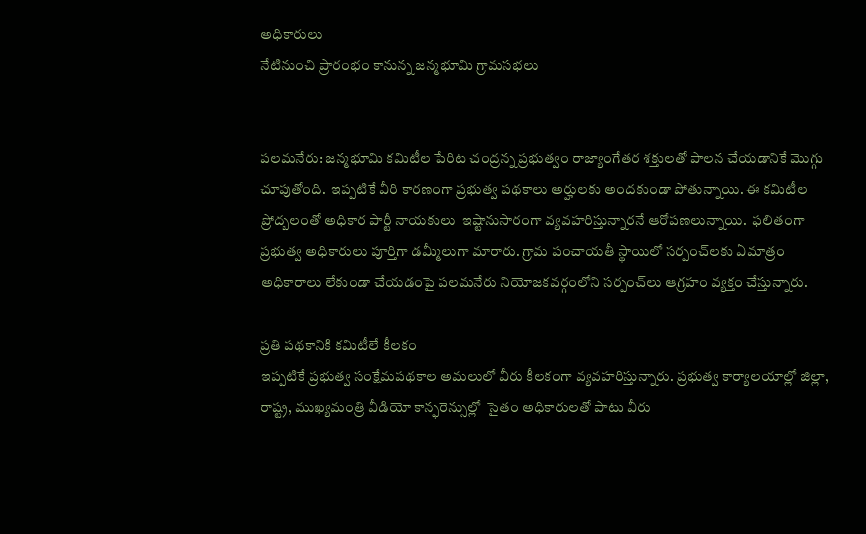అధికారులు
నేటినుంచి ప్రారంభం కానున్న జన్మభూమి గ్రామసభలు


పలమనేరు: జన్మభూమి కమిటీల పేరిట చంద్రన్న ప్రభుత్వం రాజ్యాంగేతర శక్తులతో పాలన చేయడానికే మొగ్గు చూపుతోంది.  ఇప్పటికే వీరి కారణంగా ప్రభుత్వ పథకాలు అర్హులకు అందకుండా పోతున్నాయి. ఈ కమిటీల ప్రోద్బలంతో అధికార పార్టీ నాయకులు  ఇష్టానుసారంగా వ్యవహరిస్తున్నారనే ఆరోపణలున్నాయి.  ఫలితంగా  ప్రభుత్వ అధికారులు పూర్తిగా డమ్మీలుగా మారారు. గ్రామ పంచాయతీ స్థాయిలో సర్పంచ్‌లకు ఏమాత్రం అధికారాలు లేకుండా చేయడంపై పలమనేరు నియోజకవర్గంలోని సర్పంచ్‌లు ఆగ్రహం వ్యక్తం చేస్తున్నారు.

ప్రతి పథకానికి కమిటీలే కీలకం
ఇప్పటికే ప్రభుత్వ సంక్షేమపథకాల అమలులో వీరు కీలకంగా వ్యవహరిస్తున్నారు. ప్రభుత్వ కార్యాలయాల్లో జిల్లా, రాష్ట్ర, ముఖ్యమంత్రి వీడియో కాన్ఫరెన్సుల్లో  సైతం అధికారులతో పాటు వీరు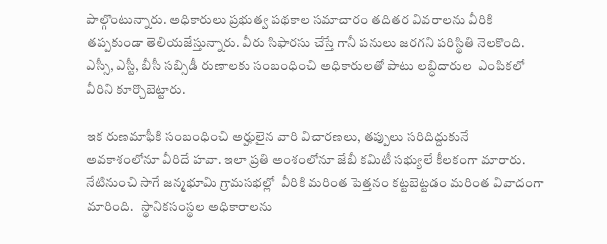పాల్గొంటున్నారు. అధికారులు ప్రభుత్వ పథకాల సమాచారం తదితర వివరాలను వీరికి తప్పకుండా తెలియజేస్తున్నారు. వీరు సిఫారసు చేస్తే గానీ పనులు జరగని పరిస్థితి నెలకొంది. ఎస్సీ, ఎస్టీ, బీసీ సబ్సిడీ రుణాలకు సంబంధించి అధికారులతో పాటు లబ్ధిదారుల  ఎంపికలో వీరిని కూర్చొబెట్టారు.

ఇక రుణమాఫీకి సంబంధించి అర్హులైన వారి విచారణలు, తప్పులు సరిదిద్దుకునే అవకాశంలోనూ వీరిదే హవా. ఇలా ప్రతి అంశంలోనూ జేబీ కమిటీ సభ్యులే కీలకంగా మారారు. నేటినుంచి సాగే జన్మభూమి గ్రామసభల్లో  వీరికి మరింత పెత్తనం కట్టబెట్టడం మరింత వివాదంగా మారింది.   స్థానికసంస్థల అధికారాలను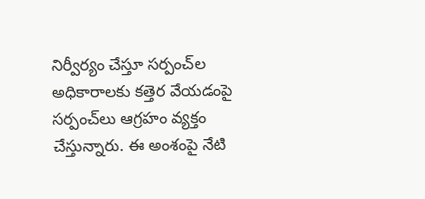నిర్వీర్యం చేస్తూ సర్పంచ్‌ల అధికారాలకు కత్తెర వేయడంపై సర్పంచ్‌లు ఆగ్రహం వ్యక్తం చేస్తున్నారు. ఈ అంశంపై నేటి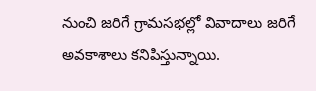నుంచి జరిగే గ్రామసభల్లో వివాదాలు జరిగే అవకాశాలు కనిపిస్తున్నాయి.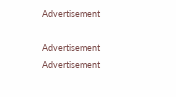Advertisement

Advertisement
Advertisement